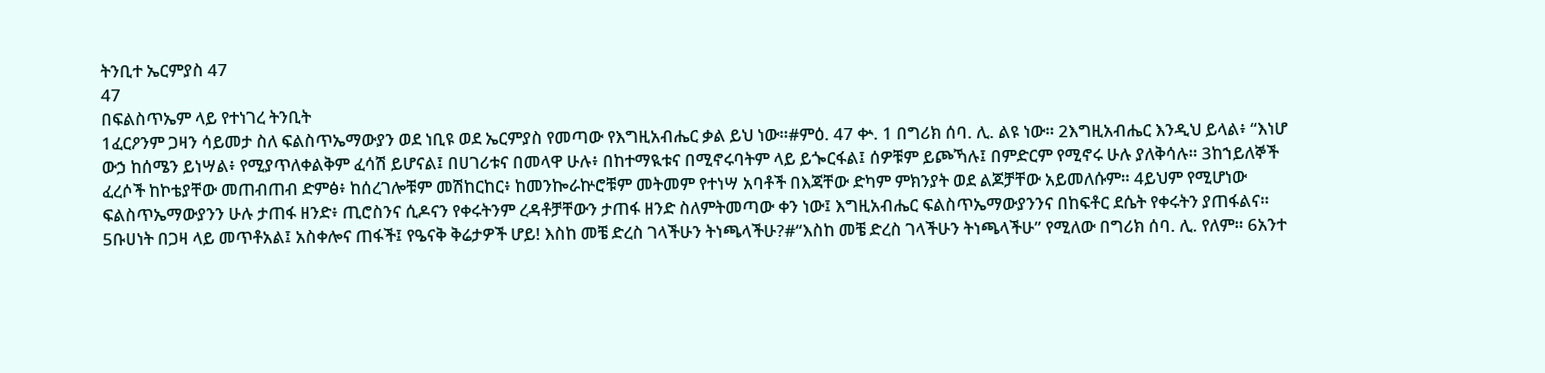ትንቢተ ኤርምያስ 47
47
በፍልስጥኤም ላይ የተነገረ ትንቢት
1ፈርዖንም ጋዛን ሳይመታ ስለ ፍልስጥኤማውያን ወደ ነቢዩ ወደ ኤርምያስ የመጣው የእግዚአብሔር ቃል ይህ ነው።#ምዕ. 47 ቍ. 1 በግሪክ ሰባ. ሊ. ልዩ ነው። 2እግዚአብሔር እንዲህ ይላል፥ “እነሆ ውኃ ከሰሜን ይነሣል፥ የሚያጥለቀልቅም ፈሳሽ ይሆናል፤ በሀገሪቱና በመላዋ ሁሉ፥ በከተማዪቱና በሚኖሩባትም ላይ ይጐርፋል፤ ሰዎቹም ይጮኻሉ፤ በምድርም የሚኖሩ ሁሉ ያለቅሳሉ። 3ከኀይለኞች ፈረሶች ከኮቴያቸው መጠብጠብ ድምፅ፥ ከሰረገሎቹም መሽከርከር፥ ከመንኰራኵሮቹም መትመም የተነሣ አባቶች በእጃቸው ድካም ምክንያት ወደ ልጆቻቸው አይመለሱም። 4ይህም የሚሆነው ፍልስጥኤማውያንን ሁሉ ታጠፋ ዘንድ፥ ጢሮስንና ሲዶናን የቀሩትንም ረዳቶቻቸውን ታጠፋ ዘንድ ስለምትመጣው ቀን ነው፤ እግዚአብሔር ፍልስጥኤማውያንንና በከፍቶር ደሴት የቀሩትን ያጠፋልና። 5ቡሀነት በጋዛ ላይ መጥቶአል፤ አስቀሎና ጠፋች፤ የዔናቅ ቅሬታዎች ሆይ! እስከ መቼ ድረስ ገላችሁን ትነጫላችሁ?#“እስከ መቼ ድረስ ገላችሁን ትነጫላችሁ” የሚለው በግሪክ ሰባ. ሊ. የለም። 6አንተ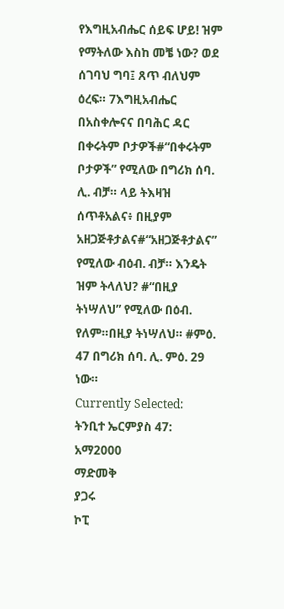የእግዚአብሔር ሰይፍ ሆይ! ዝም የማትለው እስከ መቼ ነው? ወደ ሰገባህ ግባ፤ ጸጥ ብለህም ዕረፍ። 7እግዚአብሔር በአስቀሎናና በባሕር ዳር በቀሩትም ቦታዎች#“በቀሩትም ቦታዎች” የሚለው በግሪክ ሰባ. ሊ. ብቻ። ላይ ትእዛዝ ሰጥቶአልና፥ በዚያም አዘጋጅቶታልና#“አዘጋጅቶታልና” የሚለው ብዕብ. ብቻ። እንዴት ዝም ትላለህ? #“በዚያ ትነሣለህ” የሚለው በዕብ. የለም።በዚያ ትነሣለህ። #ምዕ. 47 በግሪክ ሰባ. ሊ. ምዕ. 29 ነው።
Currently Selected:
ትንቢተ ኤርምያስ 47: አማ2000
ማድመቅ
ያጋሩ
ኮፒ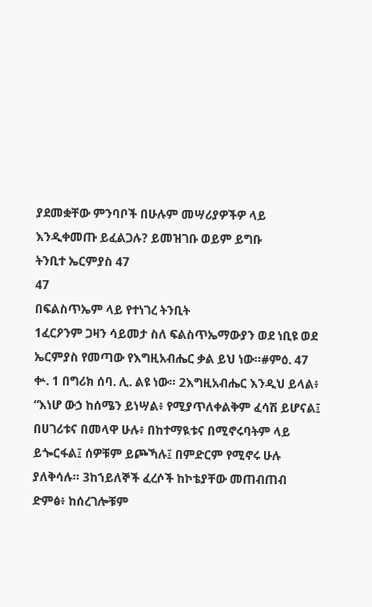ያደመቋቸው ምንባቦች በሁሉም መሣሪያዎችዎ ላይ እንዲቀመጡ ይፈልጋሉ? ይመዝገቡ ወይም ይግቡ
ትንቢተ ኤርምያስ 47
47
በፍልስጥኤም ላይ የተነገረ ትንቢት
1ፈርዖንም ጋዛን ሳይመታ ስለ ፍልስጥኤማውያን ወደ ነቢዩ ወደ ኤርምያስ የመጣው የእግዚአብሔር ቃል ይህ ነው።#ምዕ. 47 ቍ. 1 በግሪክ ሰባ. ሊ. ልዩ ነው። 2እግዚአብሔር እንዲህ ይላል፥ “እነሆ ውኃ ከሰሜን ይነሣል፥ የሚያጥለቀልቅም ፈሳሽ ይሆናል፤ በሀገሪቱና በመላዋ ሁሉ፥ በከተማዪቱና በሚኖሩባትም ላይ ይጐርፋል፤ ሰዎቹም ይጮኻሉ፤ በምድርም የሚኖሩ ሁሉ ያለቅሳሉ። 3ከኀይለኞች ፈረሶች ከኮቴያቸው መጠብጠብ ድምፅ፥ ከሰረገሎቹም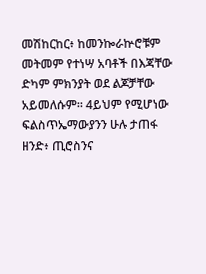መሽከርከር፥ ከመንኰራኵሮቹም መትመም የተነሣ አባቶች በእጃቸው ድካም ምክንያት ወደ ልጆቻቸው አይመለሱም። 4ይህም የሚሆነው ፍልስጥኤማውያንን ሁሉ ታጠፋ ዘንድ፥ ጢሮስንና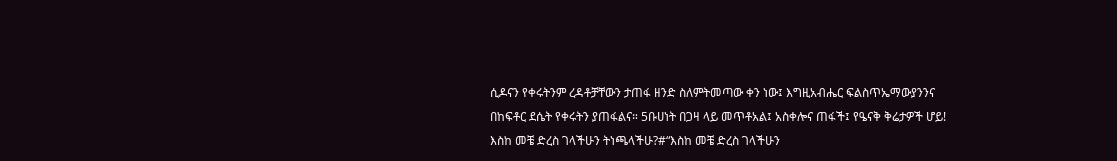ሲዶናን የቀሩትንም ረዳቶቻቸውን ታጠፋ ዘንድ ስለምትመጣው ቀን ነው፤ እግዚአብሔር ፍልስጥኤማውያንንና በከፍቶር ደሴት የቀሩትን ያጠፋልና። 5ቡሀነት በጋዛ ላይ መጥቶአል፤ አስቀሎና ጠፋች፤ የዔናቅ ቅሬታዎች ሆይ! እስከ መቼ ድረስ ገላችሁን ትነጫላችሁ?#“እስከ መቼ ድረስ ገላችሁን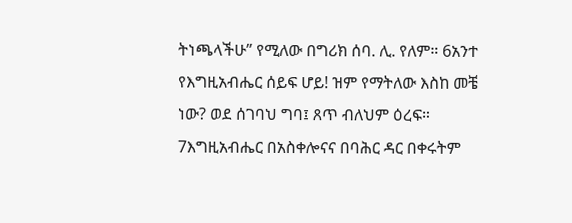ትነጫላችሁ” የሚለው በግሪክ ሰባ. ሊ. የለም። 6አንተ የእግዚአብሔር ሰይፍ ሆይ! ዝም የማትለው እስከ መቼ ነው? ወደ ሰገባህ ግባ፤ ጸጥ ብለህም ዕረፍ። 7እግዚአብሔር በአስቀሎናና በባሕር ዳር በቀሩትም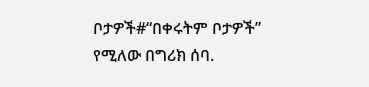ቦታዎች#“በቀሩትም ቦታዎች” የሚለው በግሪክ ሰባ.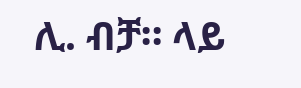ሊ. ብቻ። ላይ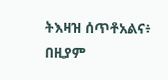ትእዛዝ ሰጥቶአልና፥ በዚያም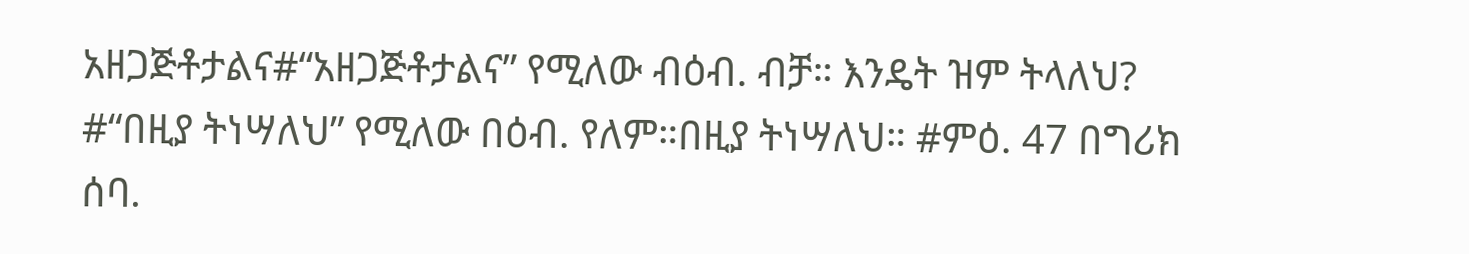አዘጋጅቶታልና#“አዘጋጅቶታልና” የሚለው ብዕብ. ብቻ። እንዴት ዝም ትላለህ? #“በዚያ ትነሣለህ” የሚለው በዕብ. የለም።በዚያ ትነሣለህ። #ምዕ. 47 በግሪክ ሰባ.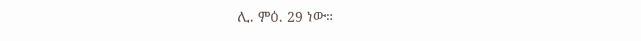ሊ. ምዕ. 29 ነው።